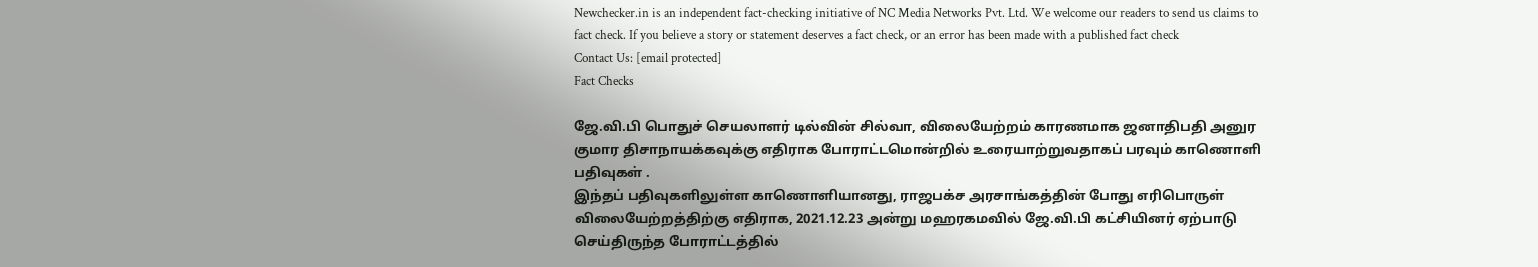Newchecker.in is an independent fact-checking initiative of NC Media Networks Pvt. Ltd. We welcome our readers to send us claims to fact check. If you believe a story or statement deserves a fact check, or an error has been made with a published fact check
Contact Us: [email protected]
Fact Checks

ஜே.வி.பி பொதுச் செயலாளர் டில்வின் சில்வா, விலையேற்றம் காரணமாக ஜனாதிபதி அனுர குமார திசாநாயக்கவுக்கு எதிராக போராட்டமொன்றில் உரையாற்றுவதாகப் பரவும் காணொளி பதிவுகள் .
இந்தப் பதிவுகளிலுள்ள காணொளியானது, ராஜபக்ச அரசாங்கத்தின் போது எரிபொருள் விலையேற்றத்திற்கு எதிராக, 2021.12.23 அன்று மஹரகமவில் ஜே.வி.பி கட்சியினர் ஏற்பாடு செய்திருந்த போராட்டத்தில்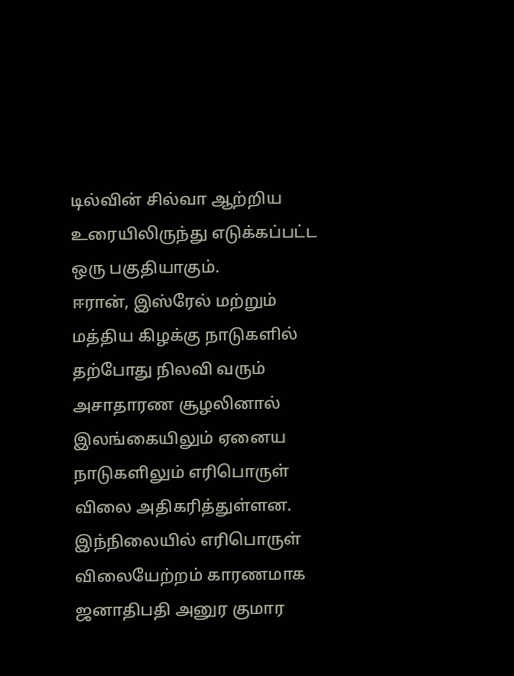டில்வின் சில்வா ஆற்றிய உரையிலிருந்து எடுக்கப்பட்ட ஒரு பகுதியாகும்.
ஈரான், இஸ்ரேல் மற்றும் மத்திய கிழக்கு நாடுகளில் தற்போது நிலவி வரும் அசாதாரண சூழலினால் இலங்கையிலும் ஏனைய நாடுகளிலும் எரிபொருள் விலை அதிகரித்துள்ளன.
இந்நிலையில் எரிபொருள் விலையேற்றம் காரணமாக ஜனாதிபதி அனுர குமார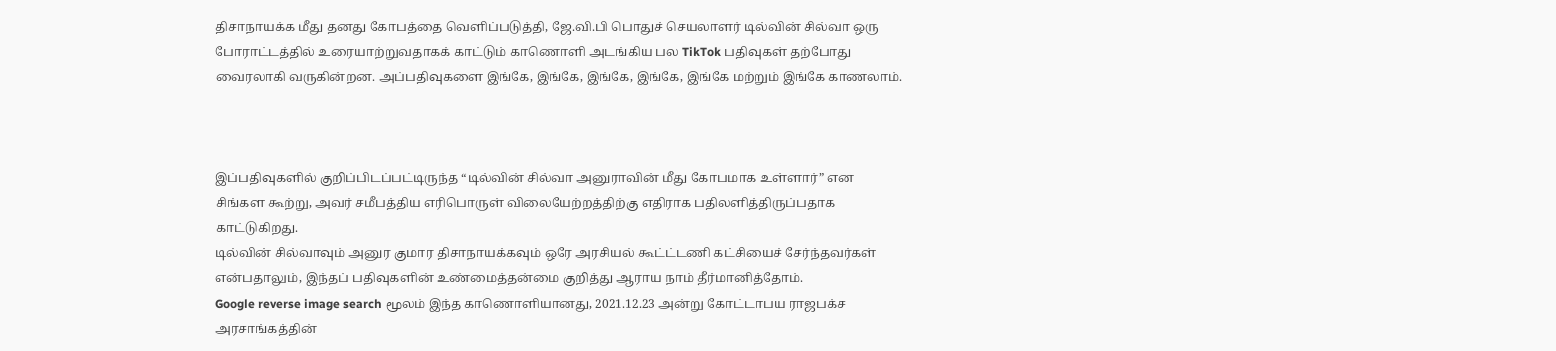திசாநாயக்க மீது தனது கோபத்தை வெளிப்படுத்தி, ஜே.வி.பி பொதுச் செயலாளர் டில்வின் சில்வா ஒரு போராட்டத்தில் உரையாற்றுவதாகக் காட்டும் காணொளி அடங்கிய பல TikTok பதிவுகள் தற்போது வைரலாகி வருகின்றன. அப்பதிவுகளை இங்கே, இங்கே, இங்கே, இங்கே, இங்கே மற்றும் இங்கே காணலாம்.



இப்பதிவுகளில் குறிப்பிடப்பட்டிருந்த “டில்வின் சில்வா அனுராவின் மீது கோபமாக உள்ளார்” என சிங்கள கூற்று, அவர் சமீபத்திய எரிபொருள் விலையேற்றத்திற்கு எதிராக பதிலளித்திருப்பதாக காட்டுகிறது.
டில்வின் சில்வாவும் அனுர குமார திசாநாயக்கவும் ஒரே அரசியல் கூட்ட்டணி கட்சியைச் சேர்ந்தவர்கள் என்பதாலும், இந்தப் பதிவுகளின் உண்மைத்தன்மை குறித்து ஆராய நாம் தீர்மானித்தோம்.
Google reverse image search மூலம் இந்த காணொளியானது, 2021.12.23 அன்று கோட்டாபய ராஜபக்ச அரசாங்கத்தின்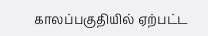காலப்பகுதியில் ஏற்பட்ட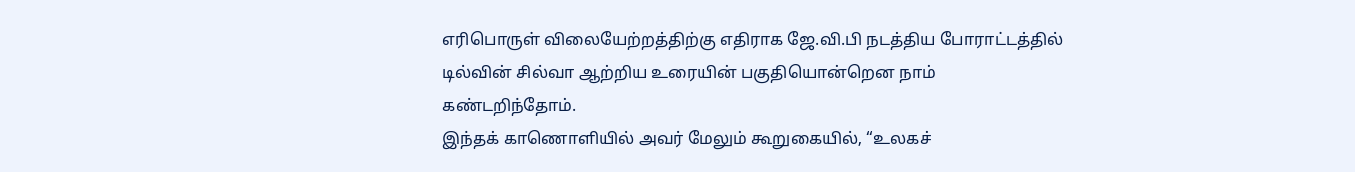எரிபொருள் விலையேற்றத்திற்கு எதிராக ஜே.வி.பி நடத்திய போராட்டத்தில் டில்வின் சில்வா ஆற்றிய உரையின் பகுதியொன்றென நாம் கண்டறிந்தோம்.
இந்தக் காணொளியில் அவர் மேலும் கூறுகையில், “உலகச்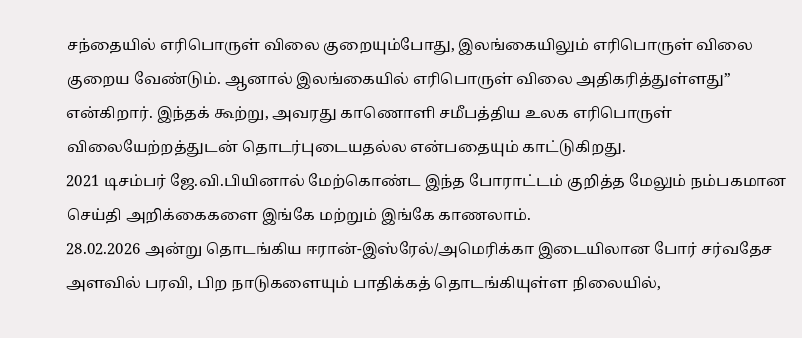சந்தையில் எரிபொருள் விலை குறையும்போது, இலங்கையிலும் எரிபொருள் விலை குறைய வேண்டும். ஆனால் இலங்கையில் எரிபொருள் விலை அதிகரித்துள்ளது” என்கிறார். இந்தக் கூற்று, அவரது காணொளி சமீபத்திய உலக எரிபொருள் விலையேற்றத்துடன் தொடர்புடையதல்ல என்பதையும் காட்டுகிறது.
2021 டிசம்பர் ஜே.வி.பியினால் மேற்கொண்ட இந்த போராட்டம் குறித்த மேலும் நம்பகமான செய்தி அறிக்கைகளை இங்கே மற்றும் இங்கே காணலாம்.
28.02.2026 அன்று தொடங்கிய ஈரான்-இஸ்ரேல்/அமெரிக்கா இடையிலான போர் சர்வதேச அளவில் பரவி, பிற நாடுகளையும் பாதிக்கத் தொடங்கியுள்ள நிலையில்,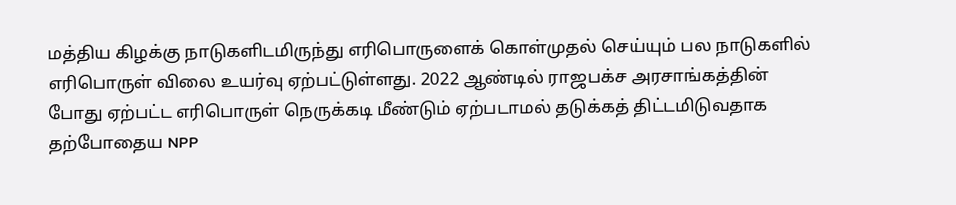மத்திய கிழக்கு நாடுகளிடமிருந்து எரிபொருளைக் கொள்முதல் செய்யும் பல நாடுகளில் எரிபொருள் விலை உயர்வு ஏற்பட்டுள்ளது. 2022 ஆண்டில் ராஜபக்ச அரசாங்கத்தின் போது ஏற்பட்ட எரிபொருள் நெருக்கடி மீண்டும் ஏற்படாமல் தடுக்கத் திட்டமிடுவதாக தற்போதைய NPP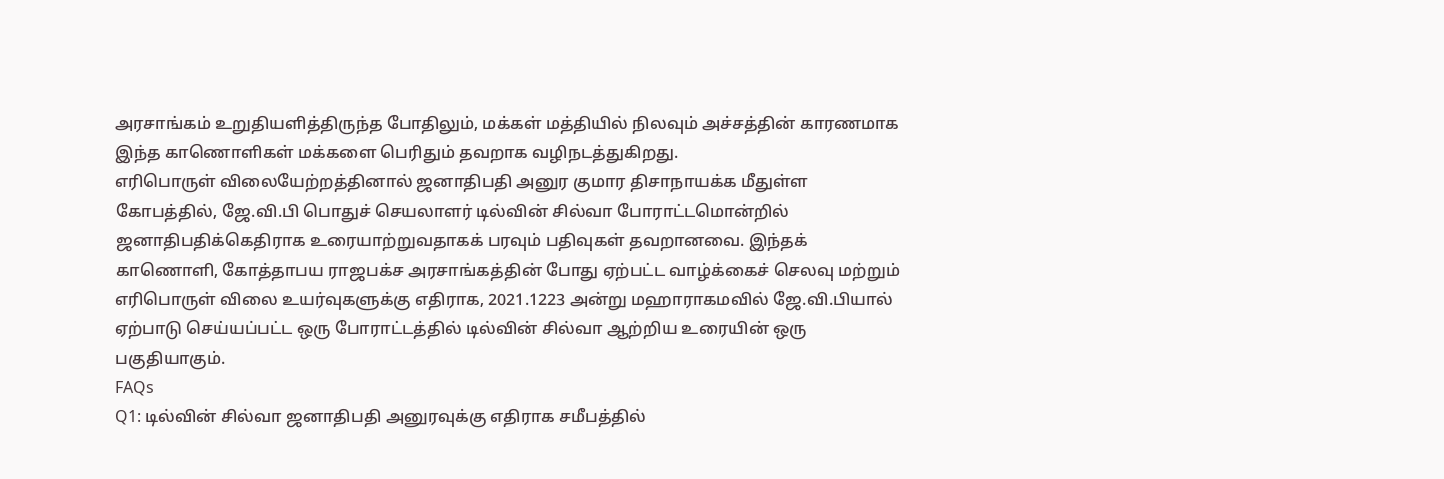அரசாங்கம் உறுதியளித்திருந்த போதிலும், மக்கள் மத்தியில் நிலவும் அச்சத்தின் காரணமாக இந்த காணொளிகள் மக்களை பெரிதும் தவறாக வழிநடத்துகிறது.
எரிபொருள் விலையேற்றத்தினால் ஜனாதிபதி அனுர குமார திசாநாயக்க மீதுள்ள கோபத்தில், ஜே.வி.பி பொதுச் செயலாளர் டில்வின் சில்வா போராட்டமொன்றில் ஜனாதிபதிக்கெதிராக உரையாற்றுவதாகக் பரவும் பதிவுகள் தவறானவை. இந்தக் காணொளி, கோத்தாபய ராஜபக்ச அரசாங்கத்தின் போது ஏற்பட்ட வாழ்க்கைச் செலவு மற்றும் எரிபொருள் விலை உயர்வுகளுக்கு எதிராக, 2021.1223 அன்று மஹாராகமவில் ஜே.வி.பியால் ஏற்பாடு செய்யப்பட்ட ஒரு போராட்டத்தில் டில்வின் சில்வா ஆற்றிய உரையின் ஒரு பகுதியாகும்.
FAQs
Q1: டில்வின் சில்வா ஜனாதிபதி அனுரவுக்கு எதிராக சமீபத்தில்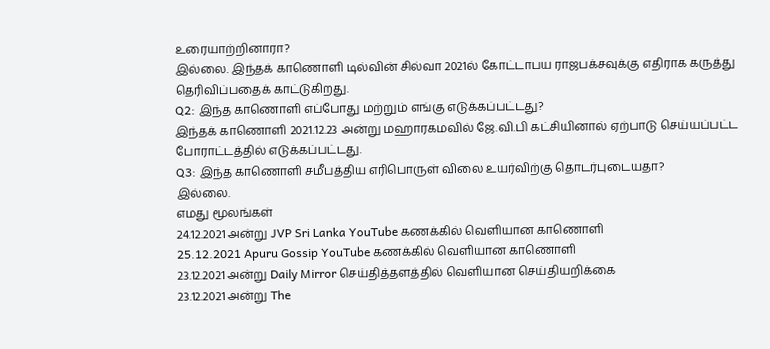உரையாற்றினாரா?
இல்லை. இந்தக் காணொளி டில்வின் சில்வா 2021ல் கோட்டாபய ராஜபக்சவுக்கு எதிராக கருத்து தெரிவிப்பதைக் காட்டுகிறது.
Q2: இந்த காணொளி எப்போது மற்றும் எங்கு எடுக்கப்பட்டது?
இந்தக் காணொளி 2021.12.23 அன்று மஹாரகமவில் ஜே.வி.பி கட்சியினால் ஏற்பாடு செய்யப்பட்ட போராட்டத்தில் எடுக்கப்பட்டது.
Q3: இந்த காணொளி சமீபத்திய எரிபொருள் விலை உயர்விற்கு தொடர்புடையதா?
இல்லை.
எமது மூலங்கள்
24.12.2021 அன்று JVP Sri Lanka YouTube கணக்கில் வெளியான காணொளி
25.12.2021 Apuru Gossip YouTube கணக்கில் வெளியான காணொளி
23.12.2021 அன்று Daily Mirror செய்தித்தளத்தில் வெளியான செய்தியறிக்கை
23.12.2021 அன்று The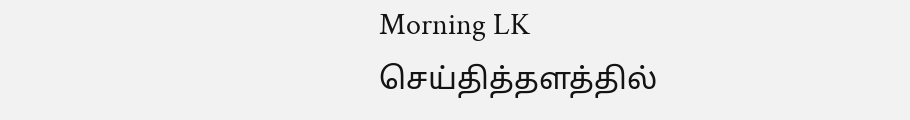Morning LK செய்தித்தளத்தில்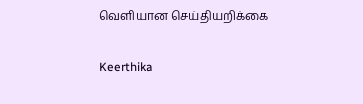வெளியான செய்தியறிக்கை

Keerthika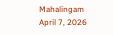Mahalingam
April 7, 2026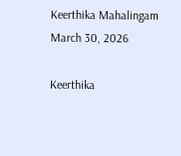Keerthika Mahalingam
March 30, 2026

Keerthika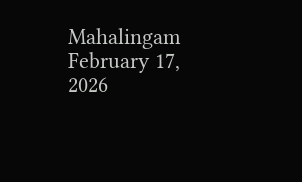Mahalingam
February 17, 2026